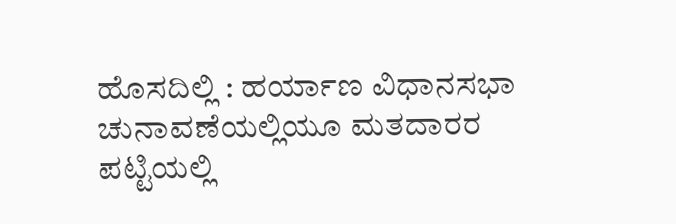ಹೊಸದಿಲ್ಲಿ : ಹರ್ಯಾಣ ವಿಧಾನಸಭಾ ಚುನಾವಣೆಯಲ್ಲಿಯೂ ಮತದಾರರ ಪಟ್ಟಿಯಲ್ಲಿ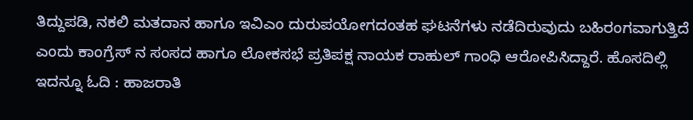ತಿದ್ದುಪಡಿ, ನಕಲಿ ಮತದಾನ ಹಾಗೂ ಇವಿಎಂ ದುರುಪಯೋಗದಂತಹ ಘಟನೆಗಳು ನಡೆದಿರುವುದು ಬಹಿರಂಗವಾಗುತ್ತಿದೆ ಎಂದು ಕಾಂಗ್ರೆಸ್ ನ ಸಂಸದ ಹಾಗೂ ಲೋಕಸಭೆ ಪ್ರತಿಪಕ್ಷ ನಾಯಕ ರಾಹುಲ್ ಗಾಂಧಿ ಆರೋಪಿಸಿದ್ದಾರೆ. ಹೊಸದಿಲ್ಲಿ
ಇದನ್ನೂ ಓದಿ : ಹಾಜರಾತಿ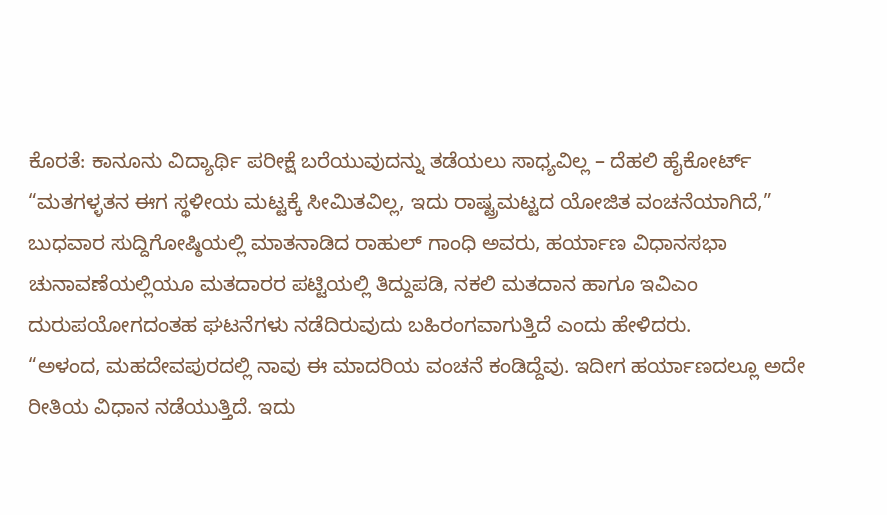ಕೊರತೆ: ಕಾನೂನು ವಿದ್ಯಾರ್ಥಿ ಪರೀಕ್ಷೆ ಬರೆಯುವುದನ್ನು ತಡೆಯಲು ಸಾಧ್ಯವಿಲ್ಲ – ದೆಹಲಿ ಹೈಕೋರ್ಟ್
“ಮತಗಳ್ಳತನ ಈಗ ಸ್ಥಳೀಯ ಮಟ್ಟಕ್ಕೆ ಸೀಮಿತವಿಲ್ಲ, ಇದು ರಾಷ್ಟ್ರಮಟ್ಟದ ಯೋಜಿತ ವಂಚನೆಯಾಗಿದೆ,” ಬುಧವಾರ ಸುದ್ದಿಗೋಷ್ಠಿಯಲ್ಲಿ ಮಾತನಾಡಿದ ರಾಹುಲ್ ಗಾಂಧಿ ಅವರು, ಹರ್ಯಾಣ ವಿಧಾನಸಭಾ ಚುನಾವಣೆಯಲ್ಲಿಯೂ ಮತದಾರರ ಪಟ್ಟಿಯಲ್ಲಿ ತಿದ್ದುಪಡಿ, ನಕಲಿ ಮತದಾನ ಹಾಗೂ ಇವಿಎಂ ದುರುಪಯೋಗದಂತಹ ಘಟನೆಗಳು ನಡೆದಿರುವುದು ಬಹಿರಂಗವಾಗುತ್ತಿದೆ ಎಂದು ಹೇಳಿದರು.
“ಅಳಂದ, ಮಹದೇವಪುರದಲ್ಲಿ ನಾವು ಈ ಮಾದರಿಯ ವಂಚನೆ ಕಂಡಿದ್ದೆವು. ಇದೀಗ ಹರ್ಯಾಣದಲ್ಲೂ ಅದೇ ರೀತಿಯ ವಿಧಾನ ನಡೆಯುತ್ತಿದೆ. ಇದು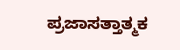ಪ್ರಜಾಸತ್ತಾತ್ಮಕ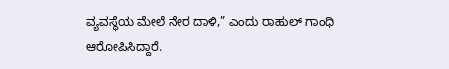ವ್ಯವಸ್ಥೆಯ ಮೇಲೆ ನೇರ ದಾಳಿ,” ಎಂದು ರಾಹುಲ್ ಗಾಂಧಿ ಆರೋಪಿಸಿದ್ದಾರೆ.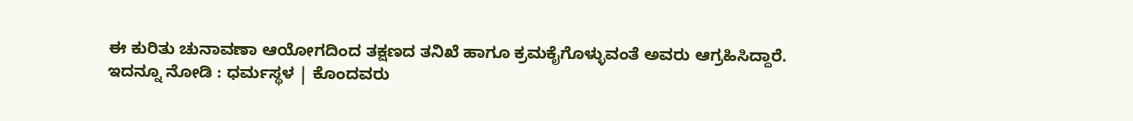ಈ ಕುರಿತು ಚುನಾವಣಾ ಆಯೋಗದಿಂದ ತಕ್ಷಣದ ತನಿಖೆ ಹಾಗೂ ಕ್ರಮಕೈಗೊಳ್ಳುವಂತೆ ಅವರು ಆಗ್ರಹಿಸಿದ್ದಾರೆ.
ಇದನ್ನೂ ನೋಡಿ : ಧರ್ಮಸ್ಥಳ | ಕೊಂದವರು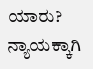ಯಾರು? ನ್ಯಾಯಕ್ಕಾಗಿ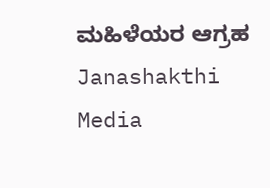ಮಹಿಳೆಯರ ಆಗ್ರಹ Janashakthi Media